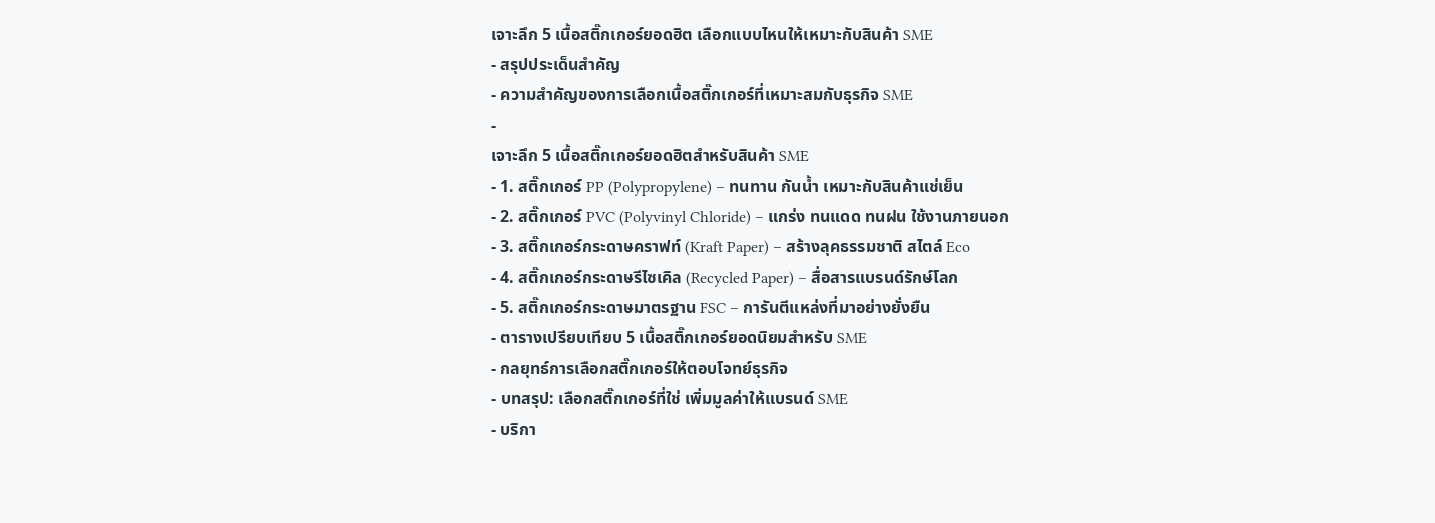เจาะลึก 5 เนื้อสติ๊กเกอร์ยอดฮิต เลือกแบบไหนให้เหมาะกับสินค้า SME
- สรุปประเด็นสำคัญ
- ความสำคัญของการเลือกเนื้อสติ๊กเกอร์ที่เหมาะสมกับธุรกิจ SME
-
เจาะลึก 5 เนื้อสติ๊กเกอร์ยอดฮิตสำหรับสินค้า SME
- 1. สติ๊กเกอร์ PP (Polypropylene) – ทนทาน กันน้ำ เหมาะกับสินค้าแช่เย็น
- 2. สติ๊กเกอร์ PVC (Polyvinyl Chloride) – แกร่ง ทนแดด ทนฝน ใช้งานภายนอก
- 3. สติ๊กเกอร์กระดาษคราฟท์ (Kraft Paper) – สร้างลุคธรรมชาติ สไตล์ Eco
- 4. สติ๊กเกอร์กระดาษรีไซเคิล (Recycled Paper) – สื่อสารแบรนด์รักษ์โลก
- 5. สติ๊กเกอร์กระดาษมาตรฐาน FSC – การันตีแหล่งที่มาอย่างยั่งยืน
- ตารางเปรียบเทียบ 5 เนื้อสติ๊กเกอร์ยอดนิยมสำหรับ SME
- กลยุทธ์การเลือกสติ๊กเกอร์ให้ตอบโจทย์ธุรกิจ
- บทสรุป: เลือกสติ๊กเกอร์ที่ใช่ เพิ่มมูลค่าให้แบรนด์ SME
- บริกา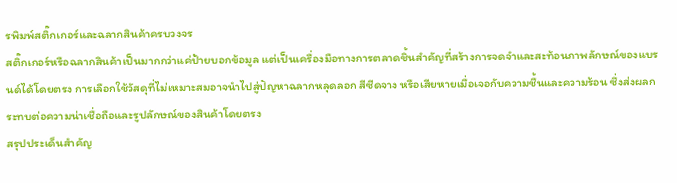รพิมพ์สติ๊กเกอร์และฉลากสินค้าครบวงจร
สติ๊กเกอร์หรือฉลากสินค้าเป็นมากกว่าแค่ป้ายบอกข้อมูล แต่เป็นเครื่องมือทางการตลาดชิ้นสำคัญที่สร้างการจดจำและสะท้อนภาพลักษณ์ของแบรนด์ได้โดยตรง การเลือกใช้วัสดุที่ไม่เหมาะสมอาจนำไปสู่ปัญหาฉลากหลุดลอก สีซีดจาง หรือเสียหายเมื่อเจอกับความชื้นและความร้อน ซึ่งส่งผลกระทบต่อความน่าเชื่อถือและรูปลักษณ์ของสินค้าโดยตรง
สรุปประเด็นสำคัญ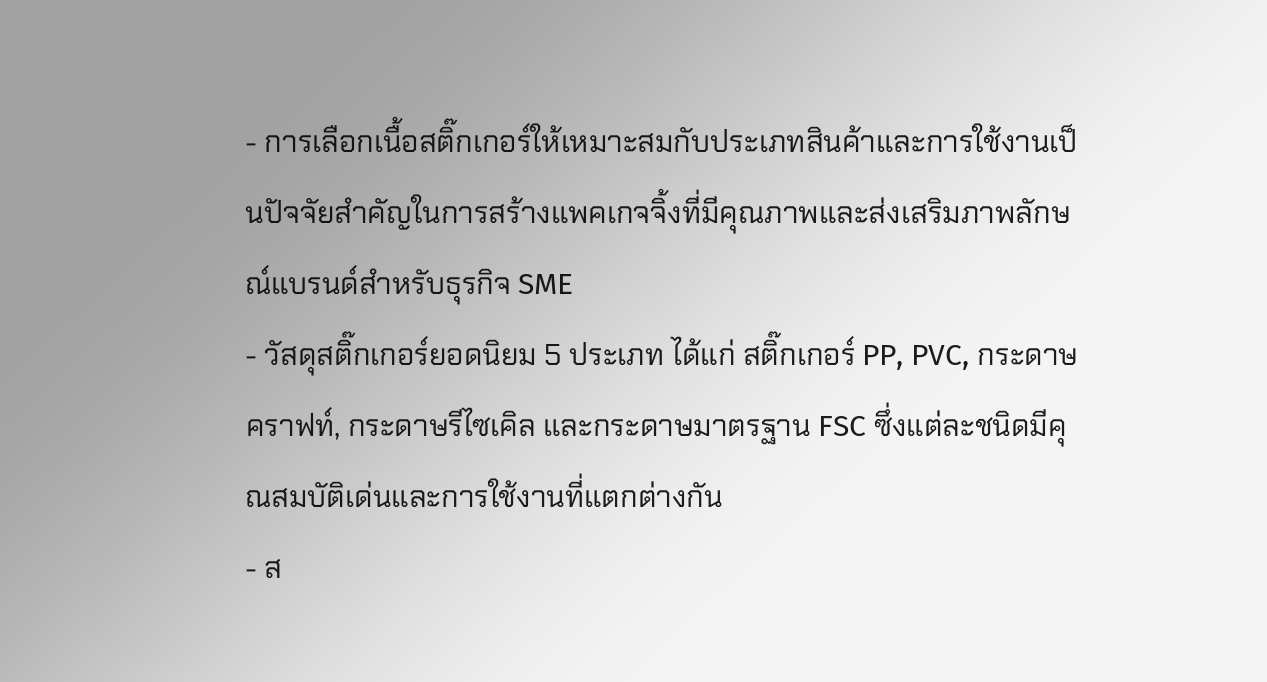- การเลือกเนื้อสติ๊กเกอร์ให้เหมาะสมกับประเภทสินค้าและการใช้งานเป็นปัจจัยสำคัญในการสร้างแพคเกจจิ้งที่มีคุณภาพและส่งเสริมภาพลักษณ์แบรนด์สำหรับธุรกิจ SME
- วัสดุสติ๊กเกอร์ยอดนิยม 5 ประเภท ได้แก่ สติ๊กเกอร์ PP, PVC, กระดาษคราฟท์, กระดาษรีไซเคิล และกระดาษมาตรฐาน FSC ซึ่งแต่ละชนิดมีคุณสมบัติเด่นและการใช้งานที่แตกต่างกัน
- ส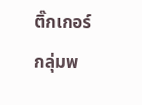ติ๊กเกอร์กลุ่มพ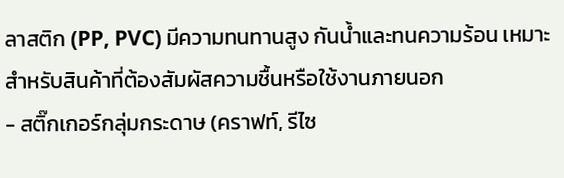ลาสติก (PP, PVC) มีความทนทานสูง กันน้ำและทนความร้อน เหมาะสำหรับสินค้าที่ต้องสัมผัสความชื้นหรือใช้งานภายนอก
- สติ๊กเกอร์กลุ่มกระดาษ (คราฟท์, รีไซ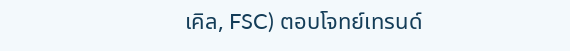เคิล, FSC) ตอบโจทย์เทรนด์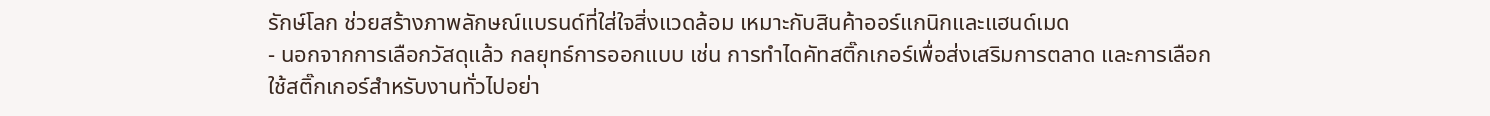รักษ์โลก ช่วยสร้างภาพลักษณ์แบรนด์ที่ใส่ใจสิ่งแวดล้อม เหมาะกับสินค้าออร์แกนิกและแฮนด์เมด
- นอกจากการเลือกวัสดุแล้ว กลยุทธ์การออกแบบ เช่น การทำไดคัทสติ๊กเกอร์เพื่อส่งเสริมการตลาด และการเลือกใช้สติ๊กเกอร์สำหรับงานทั่วไปอย่า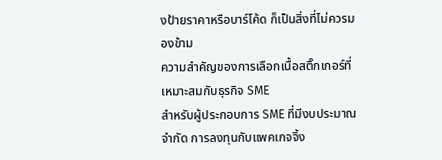งป้ายราคาหรือบาร์โค้ด ก็เป็นสิ่งที่ไม่ควรมองข้าม
ความสำคัญของการเลือกเนื้อสติ๊กเกอร์ที่เหมาะสมกับธุรกิจ SME
สำหรับผู้ประกอบการ SME ที่มีงบประมาณจำกัด การลงทุนกับแพคเกจจิ้ง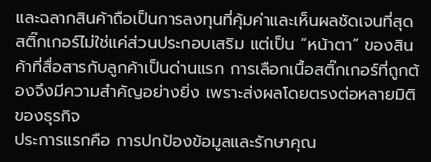และฉลากสินค้าถือเป็นการลงทุนที่คุ้มค่าและเห็นผลชัดเจนที่สุด สติ๊กเกอร์ไม่ใช่แค่ส่วนประกอบเสริม แต่เป็น “หน้าตา” ของสินค้าที่สื่อสารกับลูกค้าเป็นด่านแรก การเลือกเนื้อสติ๊กเกอร์ที่ถูกต้องจึงมีความสำคัญอย่างยิ่ง เพราะส่งผลโดยตรงต่อหลายมิติของธุรกิจ
ประการแรกคือ การปกป้องข้อมูลและรักษาคุณ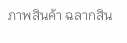ภาพสินค้า ฉลากสิน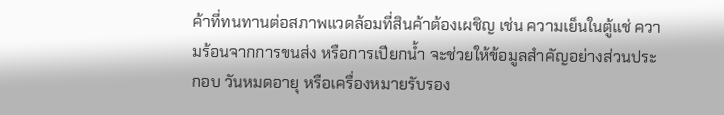ค้าที่ทนทานต่อสภาพแวดล้อมที่สินค้าต้องเผชิญ เช่น ความเย็นในตู้แช่ ความร้อนจากการขนส่ง หรือการเปียกน้ำ จะช่วยให้ข้อมูลสำคัญอย่างส่วนประกอบ วันหมดอายุ หรือเครื่องหมายรับรอง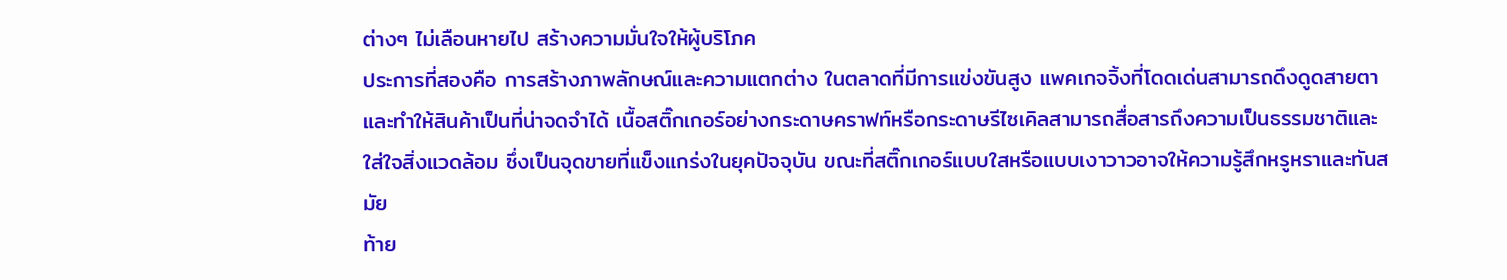ต่างๆ ไม่เลือนหายไป สร้างความมั่นใจให้ผู้บริโภค
ประการที่สองคือ การสร้างภาพลักษณ์และความแตกต่าง ในตลาดที่มีการแข่งขันสูง แพคเกจจิ้งที่โดดเด่นสามารถดึงดูดสายตาและทำให้สินค้าเป็นที่น่าจดจำได้ เนื้อสติ๊กเกอร์อย่างกระดาษคราฟท์หรือกระดาษรีไซเคิลสามารถสื่อสารถึงความเป็นธรรมชาติและใส่ใจสิ่งแวดล้อม ซึ่งเป็นจุดขายที่แข็งแกร่งในยุคปัจจุบัน ขณะที่สติ๊กเกอร์แบบใสหรือแบบเงาวาวอาจให้ความรู้สึกหรูหราและทันสมัย
ท้าย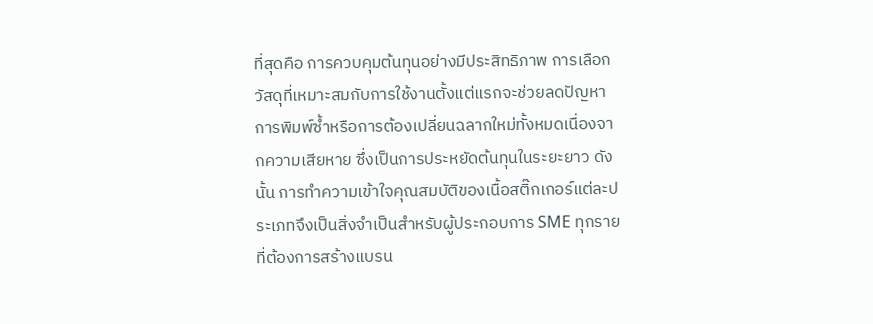ที่สุดคือ การควบคุมต้นทุนอย่างมีประสิทธิภาพ การเลือกวัสดุที่เหมาะสมกับการใช้งานตั้งแต่แรกจะช่วยลดปัญหาการพิมพ์ซ้ำหรือการต้องเปลี่ยนฉลากใหม่ทั้งหมดเนื่องจากความเสียหาย ซึ่งเป็นการประหยัดต้นทุนในระยะยาว ดังนั้น การทำความเข้าใจคุณสมบัติของเนื้อสติ๊กเกอร์แต่ละประเภทจึงเป็นสิ่งจำเป็นสำหรับผู้ประกอบการ SME ทุกรายที่ต้องการสร้างแบรน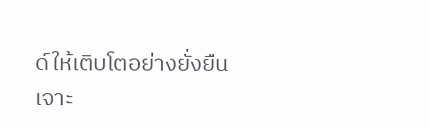ด์ให้เติบโตอย่างยั่งยืน
เจาะ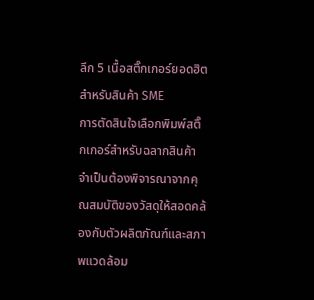ลึก 5 เนื้อสติ๊กเกอร์ยอดฮิตสำหรับสินค้า SME
การตัดสินใจเลือกพิมพ์สติ๊กเกอร์สำหรับฉลากสินค้าจำเป็นต้องพิจารณาจากคุณสมบัติของวัสดุให้สอดคล้องกับตัวผลิตภัณฑ์และสภาพแวดล้อม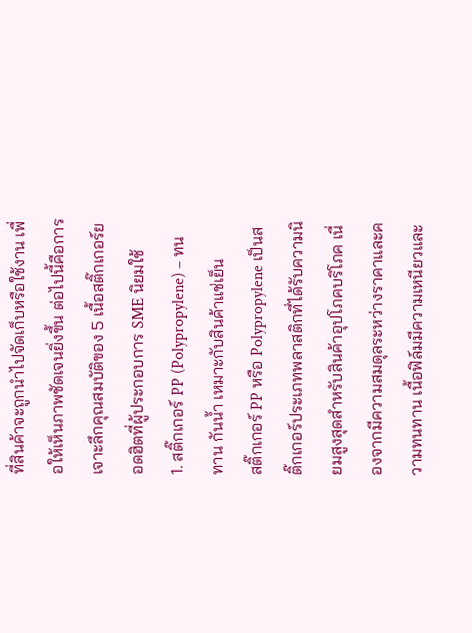ที่สินค้าจะถูกนำไปจัดเก็บหรือใช้งาน เพื่อให้เห็นภาพชัดเจนยิ่งขึ้น ต่อไปนี้คือการเจาะลึกคุณสมบัติของ 5 เนื้อสติ๊กเกอร์ยอดฮิตที่ผู้ประกอบการ SME นิยมใช้
1. สติ๊กเกอร์ PP (Polypropylene) – ทนทาน กันน้ำ เหมาะกับสินค้าแช่เย็น
สติ๊กเกอร์ PP หรือ Polypropylene เป็นสติ๊กเกอร์ประเภทพลาสติกที่ได้รับความนิยมสูงสุดสำหรับสินค้าอุปโภคบริโภค เนื่องจากมีความสมดุลระหว่างราคาและความทนทาน เนื้อฟิล์มมีความเหนียวและ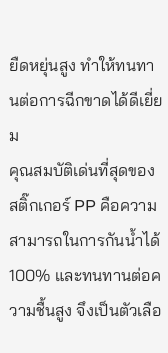ยืดหยุ่นสูง ทำให้ทนทานต่อการฉีกขาดได้ดีเยี่ยม
คุณสมบัติเด่นที่สุดของสติ๊กเกอร์ PP คือความสามารถในการกันน้ำได้ 100% และทนทานต่อความชื้นสูง จึงเป็นตัวเลือ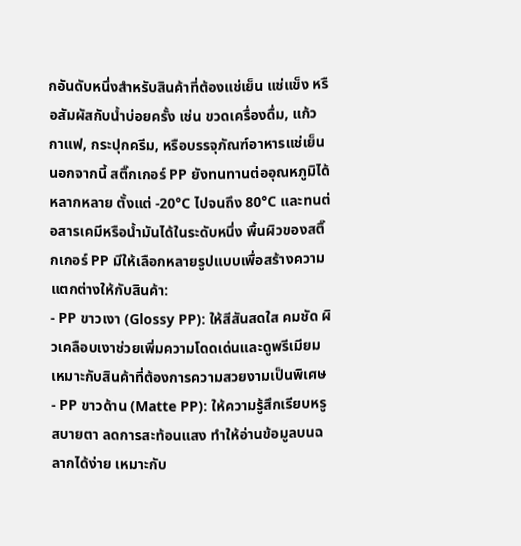กอันดับหนึ่งสำหรับสินค้าที่ต้องแช่เย็น แช่แข็ง หรือสัมผัสกับน้ำบ่อยครั้ง เช่น ขวดเครื่องดื่ม, แก้วกาแฟ, กระปุกครีม, หรือบรรจุภัณฑ์อาหารแช่เย็น
นอกจากนี้ สติ๊กเกอร์ PP ยังทนทานต่ออุณหภูมิได้หลากหลาย ตั้งแต่ -20°C ไปจนถึง 80°C และทนต่อสารเคมีหรือน้ำมันได้ในระดับหนึ่ง พื้นผิวของสติ๊กเกอร์ PP มีให้เลือกหลายรูปแบบเพื่อสร้างความแตกต่างให้กับสินค้า:
- PP ขาวเงา (Glossy PP): ให้สีสันสดใส คมชัด ผิวเคลือบเงาช่วยเพิ่มความโดดเด่นและดูพรีเมียม เหมาะกับสินค้าที่ต้องการความสวยงามเป็นพิเศษ
- PP ขาวด้าน (Matte PP): ให้ความรู้สึกเรียบหรู สบายตา ลดการสะท้อนแสง ทำให้อ่านข้อมูลบนฉลากได้ง่าย เหมาะกับ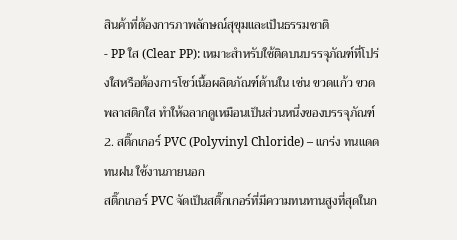สินค้าที่ต้องการภาพลักษณ์สุขุมและเป็นธรรมชาติ
- PP ใส (Clear PP): เหมาะสำหรับใช้ติดบนบรรจุภัณฑ์ที่โปร่งใสหรือต้องการโชว์เนื้อผลิตภัณฑ์ด้านใน เช่น ขวดแก้ว ขวดพลาสติกใส ทำให้ฉลากดูเหมือนเป็นส่วนหนึ่งของบรรจุภัณฑ์
2. สติ๊กเกอร์ PVC (Polyvinyl Chloride) – แกร่ง ทนแดด ทนฝน ใช้งานภายนอก
สติ๊กเกอร์ PVC จัดเป็นสติ๊กเกอร์ที่มีความทนทานสูงที่สุดในก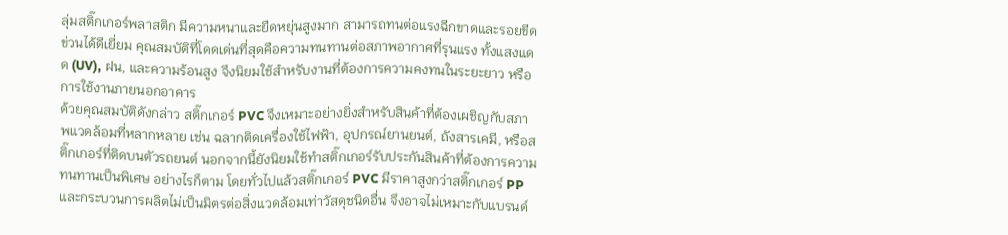ลุ่มสติ๊กเกอร์พลาสติก มีความหนาและยืดหยุ่นสูงมาก สามารถทนต่อแรงฉีกขาดและรอยขีดข่วนได้ดีเยี่ยม คุณสมบัติที่โดดเด่นที่สุดคือความทนทานต่อสภาพอากาศที่รุนแรง ทั้งแสงแดด (UV), ฝน, และความร้อนสูง จึงนิยมใช้สำหรับงานที่ต้องการความคงทนในระยะยาว หรือการใช้งานภายนอกอาคาร
ด้วยคุณสมบัติดังกล่าว สติ๊กเกอร์ PVC จึงเหมาะอย่างยิ่งสำหรับสินค้าที่ต้องเผชิญกับสภาพแวดล้อมที่หลากหลาย เช่น ฉลากติดเครื่องใช้ไฟฟ้า, อุปกรณ์ยานยนต์, ถังสารเคมี, หรือสติ๊กเกอร์ที่ติดบนตัวรถยนต์ นอกจากนี้ยังนิยมใช้ทำสติ๊กเกอร์รับประกันสินค้าที่ต้องการความทนทานเป็นพิเศษ อย่างไรก็ตาม โดยทั่วไปแล้วสติ๊กเกอร์ PVC มีราคาสูงกว่าสติ๊กเกอร์ PP และกระบวนการผลิตไม่เป็นมิตรต่อสิ่งแวดล้อมเท่าวัสดุชนิดอื่น จึงอาจไม่เหมาะกับแบรนด์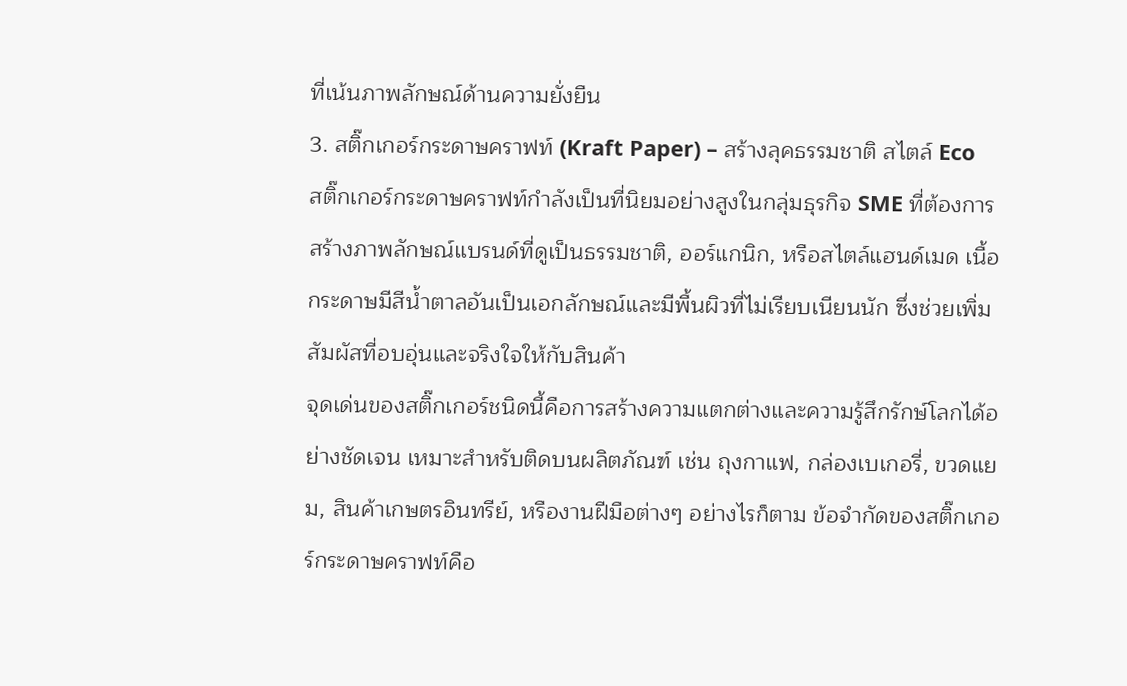ที่เน้นภาพลักษณ์ด้านความยั่งยืน
3. สติ๊กเกอร์กระดาษคราฟท์ (Kraft Paper) – สร้างลุคธรรมชาติ สไตล์ Eco
สติ๊กเกอร์กระดาษคราฟท์กำลังเป็นที่นิยมอย่างสูงในกลุ่มธุรกิจ SME ที่ต้องการสร้างภาพลักษณ์แบรนด์ที่ดูเป็นธรรมชาติ, ออร์แกนิก, หรือสไตล์แฮนด์เมด เนื้อกระดาษมีสีน้ำตาลอันเป็นเอกลักษณ์และมีพื้นผิวที่ไม่เรียบเนียนนัก ซึ่งช่วยเพิ่มสัมผัสที่อบอุ่นและจริงใจให้กับสินค้า
จุดเด่นของสติ๊กเกอร์ชนิดนี้คือการสร้างความแตกต่างและความรู้สึกรักษ์โลกได้อย่างชัดเจน เหมาะสำหรับติดบนผลิตภัณฑ์ เช่น ถุงกาแฟ, กล่องเบเกอรี่, ขวดแยม, สินค้าเกษตรอินทรีย์, หรืองานฝีมือต่างๆ อย่างไรก็ตาม ข้อจำกัดของสติ๊กเกอร์กระดาษคราฟท์คือ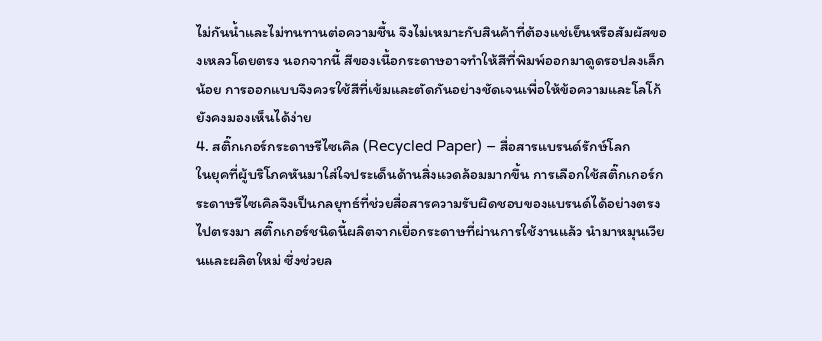ไม่กันน้ำและไม่ทนทานต่อความชื้น จึงไม่เหมาะกับสินค้าที่ต้องแช่เย็นหรือสัมผัสของเหลวโดยตรง นอกจากนี้ สีของเนื้อกระดาษอาจทำให้สีที่พิมพ์ออกมาดูดรอปลงเล็กน้อย การออกแบบจึงควรใช้สีที่เข้มและตัดกันอย่างชัดเจนเพื่อให้ข้อความและโลโก้ยังคงมองเห็นได้ง่าย
4. สติ๊กเกอร์กระดาษรีไซเคิล (Recycled Paper) – สื่อสารแบรนด์รักษ์โลก
ในยุคที่ผู้บริโภคหันมาใส่ใจประเด็นด้านสิ่งแวดล้อมมากขึ้น การเลือกใช้สติ๊กเกอร์กระดาษรีไซเคิลจึงเป็นกลยุทธ์ที่ช่วยสื่อสารความรับผิดชอบของแบรนด์ได้อย่างตรงไปตรงมา สติ๊กเกอร์ชนิดนี้ผลิตจากเยื่อกระดาษที่ผ่านการใช้งานแล้ว นำมาหมุนเวียนและผลิตใหม่ ซึ่งช่วยล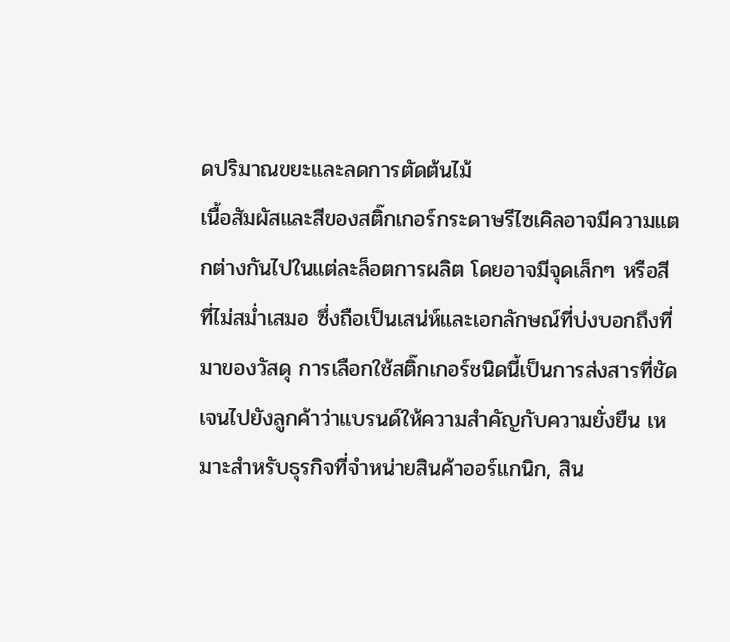ดปริมาณขยะและลดการตัดต้นไม้
เนื้อสัมผัสและสีของสติ๊กเกอร์กระดาษรีไซเคิลอาจมีความแตกต่างกันไปในแต่ละล็อตการผลิต โดยอาจมีจุดเล็กๆ หรือสีที่ไม่สม่ำเสมอ ซึ่งถือเป็นเสน่ห์และเอกลักษณ์ที่บ่งบอกถึงที่มาของวัสดุ การเลือกใช้สติ๊กเกอร์ชนิดนี้เป็นการส่งสารที่ชัดเจนไปยังลูกค้าว่าแบรนด์ให้ความสำคัญกับความยั่งยืน เหมาะสำหรับธุรกิจที่จำหน่ายสินค้าออร์แกนิก, สิน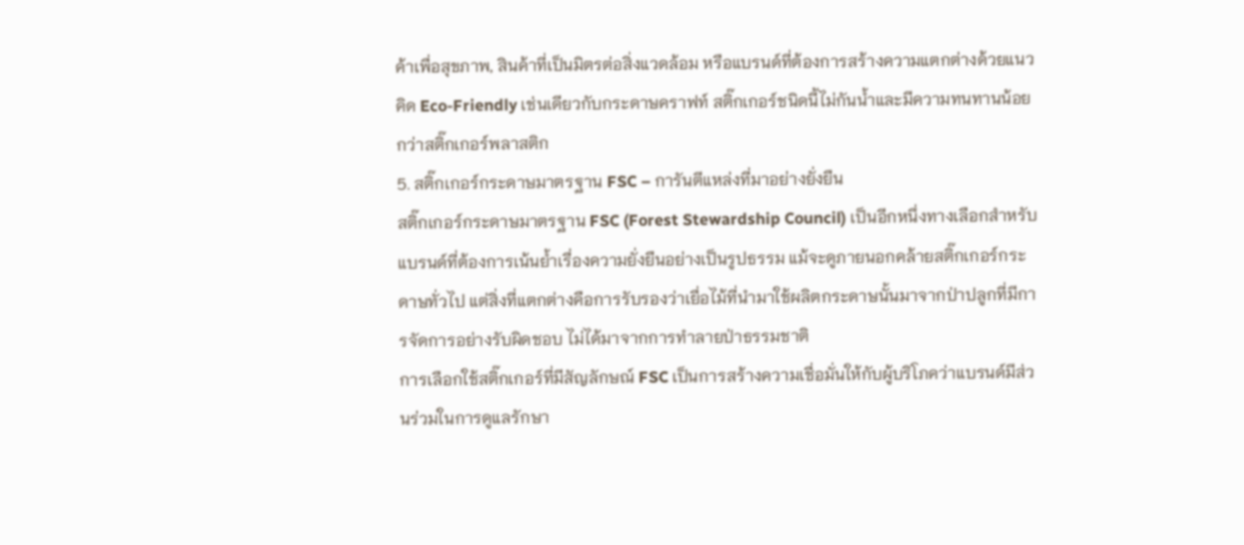ค้าเพื่อสุขภาพ, สินค้าที่เป็นมิตรต่อสิ่งแวดล้อม หรือแบรนด์ที่ต้องการสร้างความแตกต่างด้วยแนวคิด Eco-Friendly เช่นเดียวกับกระดาษคราฟท์ สติ๊กเกอร์ชนิดนี้ไม่กันน้ำและมีความทนทานน้อยกว่าสติ๊กเกอร์พลาสติก
5. สติ๊กเกอร์กระดาษมาตรฐาน FSC – การันตีแหล่งที่มาอย่างยั่งยืน
สติ๊กเกอร์กระดาษมาตรฐาน FSC (Forest Stewardship Council) เป็นอีกหนึ่งทางเลือกสำหรับแบรนด์ที่ต้องการเน้นย้ำเรื่องความยั่งยืนอย่างเป็นรูปธรรม แม้จะดูภายนอกคล้ายสติ๊กเกอร์กระดาษทั่วไป แต่สิ่งที่แตกต่างคือการรับรองว่าเยื่อไม้ที่นำมาใช้ผลิตกระดาษนั้นมาจากป่าปลูกที่มีการจัดการอย่างรับผิดชอบ ไม่ได้มาจากการทำลายป่าธรรมชาติ
การเลือกใช้สติ๊กเกอร์ที่มีสัญลักษณ์ FSC เป็นการสร้างความเชื่อมั่นให้กับผู้บริโภคว่าแบรนด์มีส่วนร่วมในการดูแลรักษา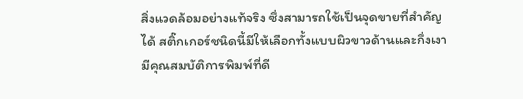สิ่งแวดล้อมอย่างแท้จริง ซึ่งสามารถใช้เป็นจุดขายที่สำคัญได้ สติ๊กเกอร์ชนิดนี้มีให้เลือกทั้งแบบผิวขาวด้านและกึ่งเงา มีคุณสมบัติการพิมพ์ที่ดี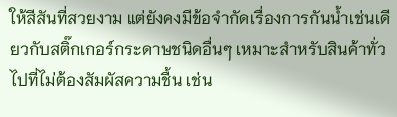ให้สีสันที่สวยงาม แต่ยังคงมีข้อจำกัดเรื่องการกันน้ำเช่นเดียวกับสติ๊กเกอร์กระดาษชนิดอื่นๆ เหมาะสำหรับสินค้าทั่วไปที่ไม่ต้องสัมผัสความชื้น เช่น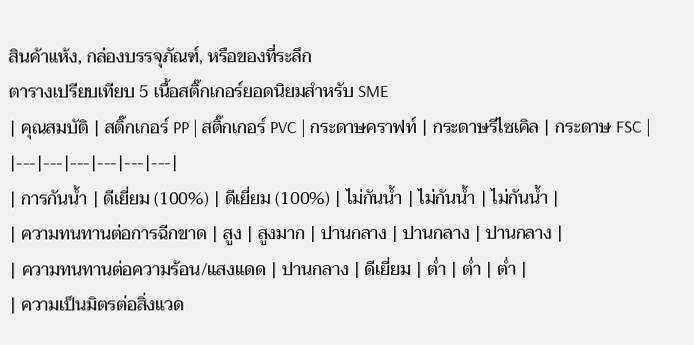สินค้าแห้ง, กล่องบรรจุภัณฑ์, หรือของที่ระลึก
ตารางเปรียบเทียบ 5 เนื้อสติ๊กเกอร์ยอดนิยมสำหรับ SME
| คุณสมบัติ | สติ๊กเกอร์ PP | สติ๊กเกอร์ PVC | กระดาษคราฟท์ | กระดาษรีไซเคิล | กระดาษ FSC |
|---|---|---|---|---|---|
| การกันน้ำ | ดีเยี่ยม (100%) | ดีเยี่ยม (100%) | ไม่กันน้ำ | ไม่กันน้ำ | ไม่กันน้ำ |
| ความทนทานต่อการฉีกขาด | สูง | สูงมาก | ปานกลาง | ปานกลาง | ปานกลาง |
| ความทนทานต่อความร้อน/แสงแดด | ปานกลาง | ดีเยี่ยม | ต่ำ | ต่ำ | ต่ำ |
| ความเป็นมิตรต่อสิ่งแวด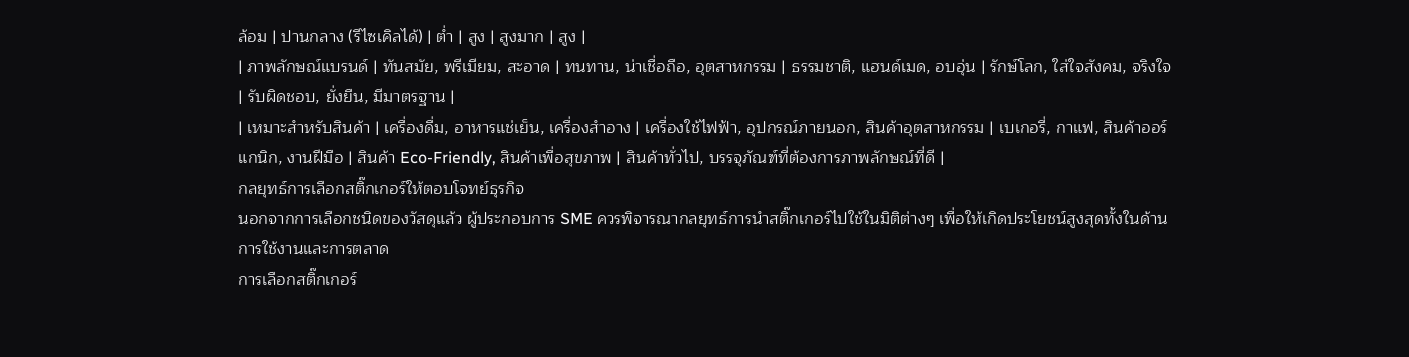ล้อม | ปานกลาง (รีไซเคิลได้) | ต่ำ | สูง | สูงมาก | สูง |
| ภาพลักษณ์แบรนด์ | ทันสมัย, พรีเมียม, สะอาด | ทนทาน, น่าเชื่อถือ, อุตสาหกรรม | ธรรมชาติ, แฮนด์เมด, อบอุ่น | รักษ์โลก, ใส่ใจสังคม, จริงใจ | รับผิดชอบ, ยั่งยืน, มีมาตรฐาน |
| เหมาะสำหรับสินค้า | เครื่องดื่ม, อาหารแช่เย็น, เครื่องสำอาง | เครื่องใช้ไฟฟ้า, อุปกรณ์ภายนอก, สินค้าอุตสาหกรรม | เบเกอรี่, กาแฟ, สินค้าออร์แกนิก, งานฝีมือ | สินค้า Eco-Friendly, สินค้าเพื่อสุขภาพ | สินค้าทั่วไป, บรรจุภัณฑ์ที่ต้องการภาพลักษณ์ที่ดี |
กลยุทธ์การเลือกสติ๊กเกอร์ให้ตอบโจทย์ธุรกิจ
นอกจากการเลือกชนิดของวัสดุแล้ว ผู้ประกอบการ SME ควรพิจารณากลยุทธ์การนำสติ๊กเกอร์ไปใช้ในมิติต่างๆ เพื่อให้เกิดประโยชน์สูงสุดทั้งในด้านการใช้งานและการตลาด
การเลือกสติ๊กเกอร์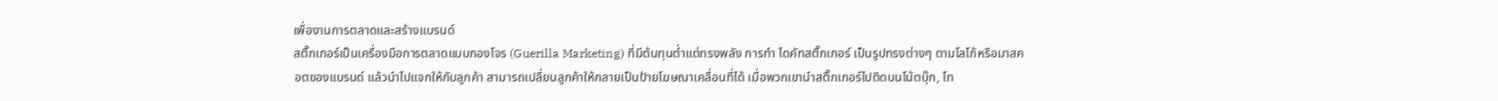เพื่องานการตลาดและสร้างแบรนด์
สติ๊กเกอร์เป็นเครื่องมือการตลาดแบบกองโจร (Guerilla Marketing) ที่มีต้นทุนต่ำแต่ทรงพลัง การทำ ไดคัทสติ๊กเกอร์ เป็นรูปทรงต่างๆ ตามโลโก้หรือมาสคอตของแบรนด์ แล้วนำไปแจกให้กับลูกค้า สามารถเปลี่ยนลูกค้าให้กลายเป็นป้ายโฆษณาเคลื่อนที่ได้ เมื่อพวกเขานำสติ๊กเกอร์ไปติดบนโน้ตบุ๊ก, โท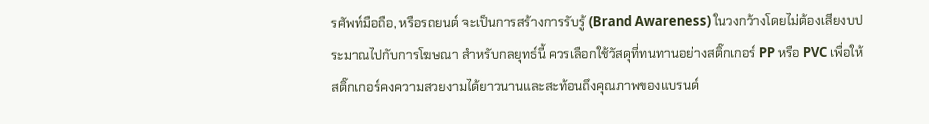รศัพท์มือถือ, หรือรถยนต์ จะเป็นการสร้างการรับรู้ (Brand Awareness) ในวงกว้างโดยไม่ต้องเสียงบประมาณไปกับการโฆษณา สำหรับกลยุทธ์นี้ ควรเลือกใช้วัสดุที่ทนทานอย่างสติ๊กเกอร์ PP หรือ PVC เพื่อให้สติ๊กเกอร์คงความสวยงามได้ยาวนานและสะท้อนถึงคุณภาพของแบรนด์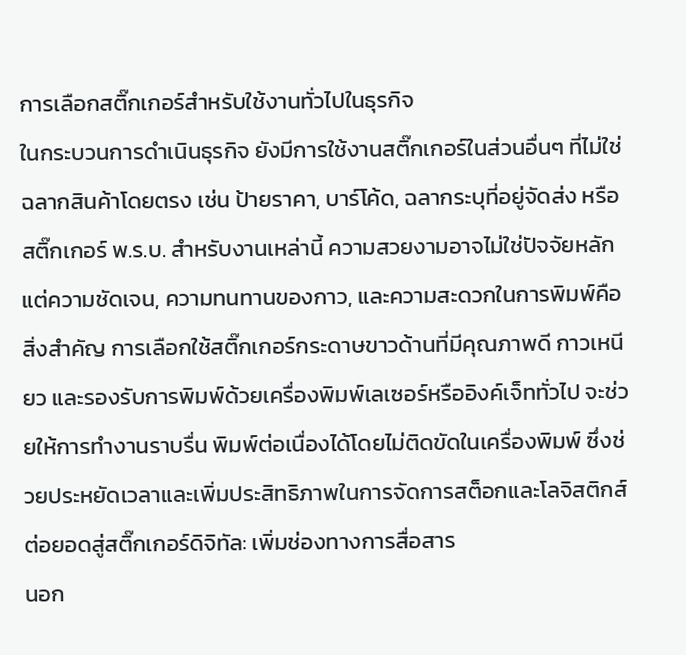การเลือกสติ๊กเกอร์สำหรับใช้งานทั่วไปในธุรกิจ
ในกระบวนการดำเนินธุรกิจ ยังมีการใช้งานสติ๊กเกอร์ในส่วนอื่นๆ ที่ไม่ใช่ฉลากสินค้าโดยตรง เช่น ป้ายราคา, บาร์โค้ด, ฉลากระบุที่อยู่จัดส่ง หรือสติ๊กเกอร์ พ.ร.บ. สำหรับงานเหล่านี้ ความสวยงามอาจไม่ใช่ปัจจัยหลัก แต่ความชัดเจน, ความทนทานของกาว, และความสะดวกในการพิมพ์คือสิ่งสำคัญ การเลือกใช้สติ๊กเกอร์กระดาษขาวด้านที่มีคุณภาพดี กาวเหนียว และรองรับการพิมพ์ด้วยเครื่องพิมพ์เลเซอร์หรืออิงค์เจ็ททั่วไป จะช่วยให้การทำงานราบรื่น พิมพ์ต่อเนื่องได้โดยไม่ติดขัดในเครื่องพิมพ์ ซึ่งช่วยประหยัดเวลาและเพิ่มประสิทธิภาพในการจัดการสต็อกและโลจิสติกส์
ต่อยอดสู่สติ๊กเกอร์ดิจิทัล: เพิ่มช่องทางการสื่อสาร
นอก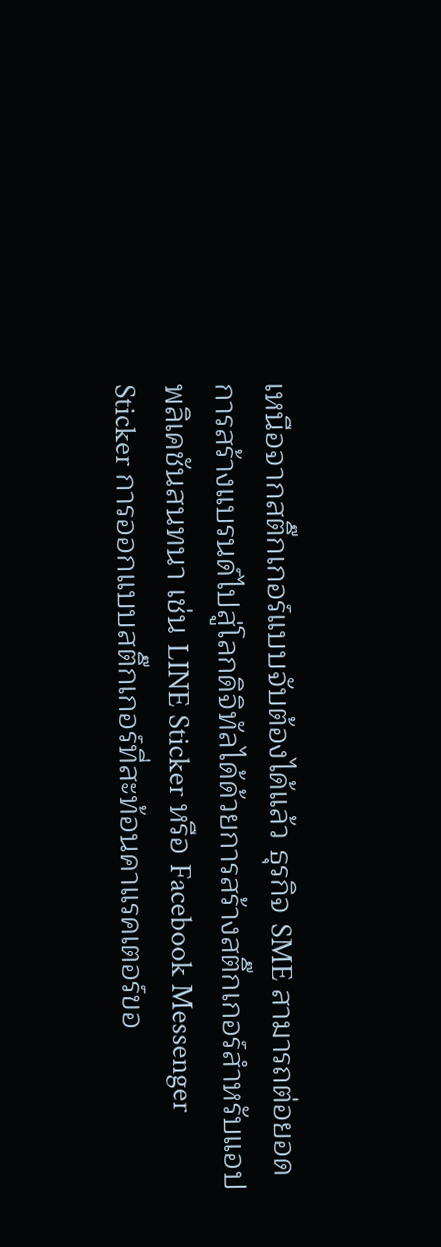เหนือจากสติ๊กเกอร์แบบจับต้องได้แล้ว ธุรกิจ SME สามารถต่อยอดการสร้างแบรนด์ไปสู่โลกดิจิทัลได้ด้วยการสร้างสติ๊กเกอร์สำหรับแอปพลิเคชันสนทนา เช่น LINE Sticker หรือ Facebook Messenger Sticker การออกแบบสติ๊กเกอร์ที่สะท้อนคาแรคเตอร์ขอ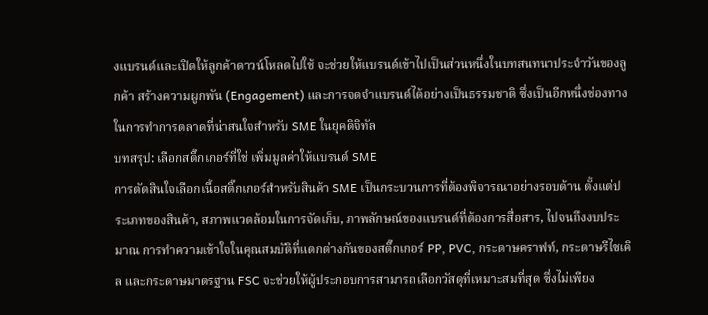งแบรนด์และเปิดให้ลูกค้าดาวน์โหลดไปใช้ จะช่วยให้แบรนด์เข้าไปเป็นส่วนหนึ่งในบทสนทนาประจำวันของลูกค้า สร้างความผูกพัน (Engagement) และการจดจำแบรนด์ได้อย่างเป็นธรรมชาติ ซึ่งเป็นอีกหนึ่งช่องทางในการทำการตลาดที่น่าสนใจสำหรับ SME ในยุคดิจิทัล
บทสรุป: เลือกสติ๊กเกอร์ที่ใช่ เพิ่มมูลค่าให้แบรนด์ SME
การตัดสินใจเลือกเนื้อสติ๊กเกอร์สำหรับสินค้า SME เป็นกระบวนการที่ต้องพิจารณาอย่างรอบด้าน ตั้งแต่ประเภทของสินค้า, สภาพแวดล้อมในการจัดเก็บ, ภาพลักษณ์ของแบรนด์ที่ต้องการสื่อสาร, ไปจนถึงงบประมาณ การทำความเข้าใจในคุณสมบัติที่แตกต่างกันของสติ๊กเกอร์ PP, PVC, กระดาษคราฟท์, กระดาษรีไซเคิล และกระดาษมาตรฐาน FSC จะช่วยให้ผู้ประกอบการสามารถเลือกวัสดุที่เหมาะสมที่สุด ซึ่งไม่เพียง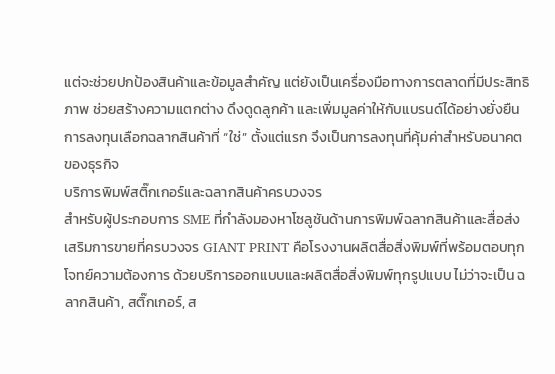แต่จะช่วยปกป้องสินค้าและข้อมูลสำคัญ แต่ยังเป็นเครื่องมือทางการตลาดที่มีประสิทธิภาพ ช่วยสร้างความแตกต่าง ดึงดูดลูกค้า และเพิ่มมูลค่าให้กับแบรนด์ได้อย่างยั่งยืน การลงทุนเลือกฉลากสินค้าที่ “ใช่” ตั้งแต่แรก จึงเป็นการลงทุนที่คุ้มค่าสำหรับอนาคตของธุรกิจ
บริการพิมพ์สติ๊กเกอร์และฉลากสินค้าครบวงจร
สำหรับผู้ประกอบการ SME ที่กำลังมองหาโซลูชันด้านการพิมพ์ฉลากสินค้าและสื่อส่งเสริมการขายที่ครบวงจร GIANT PRINT คือโรงงานผลิตสื่อสิ่งพิมพ์ที่พร้อมตอบทุกโจทย์ความต้องการ ด้วยบริการออกแบบและผลิตสื่อสิ่งพิมพ์ทุกรูปแบบ ไม่ว่าจะเป็น ฉลากสินค้า, สติ๊กเกอร์, ส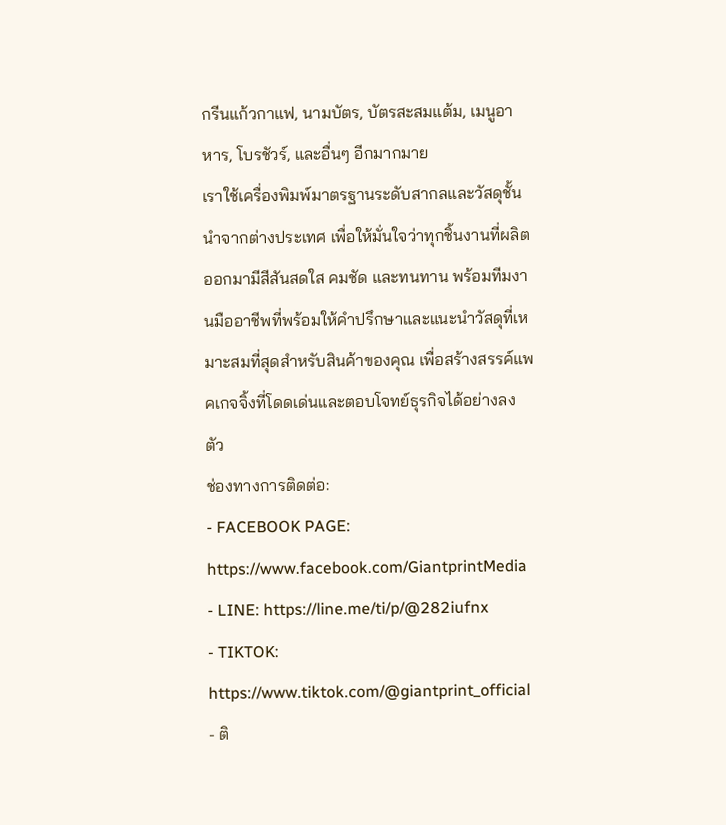กรีนแก้วกาแฟ, นามบัตร, บัตรสะสมแต้ม, เมนูอาหาร, โบรชัวร์, และอื่นๆ อีกมากมาย
เราใช้เครื่องพิมพ์มาตรฐานระดับสากลและวัสดุชั้นนำจากต่างประเทศ เพื่อให้มั่นใจว่าทุกชิ้นงานที่ผลิตออกมามีสีสันสดใส คมชัด และทนทาน พร้อมทีมงานมืออาชีพที่พร้อมให้คำปรึกษาและแนะนำวัสดุที่เหมาะสมที่สุดสำหรับสินค้าของคุณ เพื่อสร้างสรรค์แพคเกจจิ้งที่โดดเด่นและตอบโจทย์ธุรกิจได้อย่างลงตัว
ช่องทางการติดต่อ:
- FACEBOOK PAGE: https://www.facebook.com/GiantprintMedia
- LINE: https://line.me/ti/p/@282iufnx
- TIKTOK: https://www.tiktok.com/@giantprint_official
- ติ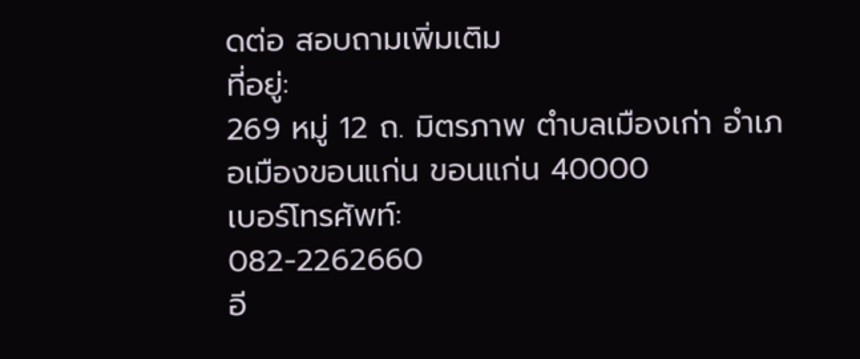ดต่อ สอบถามเพิ่มเติม
ที่อยู่:
269 หมู่ 12 ถ. มิตรภาพ ตำบลเมืองเก่า อำเภอเมืองขอนแก่น ขอนแก่น 40000
เบอร์โทรศัพท์:
082-2262660
อี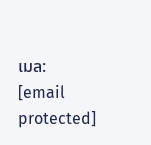เมล:
[email protected]